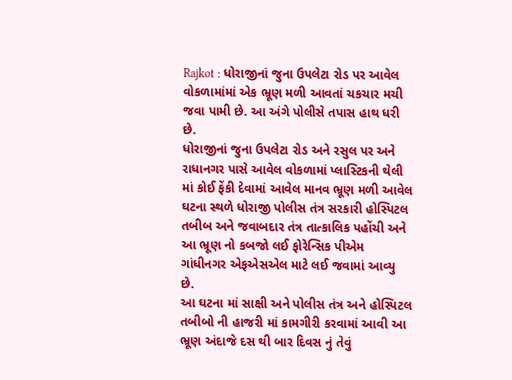Rajkot : ધોરાજીનાં જુના ઉપલેટા રોડ પર આવેલ વોકળામાંમાં એક ભ્રૂણ મળી આવતાં ચકચાર મચી જવા પામી છે. આ અંગે પોલીસે તપાસ હાથ ધરી છે.
ધોરાજીનાં જુના ઉપલેટા રોડ અને રસુલ પર અને રાધાનગર પાસે આવેલ વોકળામાં પ્લાસ્ટિકની થેલી માં કોઈ ફેંકી દેવામાં આવેલ માનવ ભ્રૂણ મળી આવેલ ઘટના સ્થળે ધોરાજી પોલીસ તંત્ર સરકારી હોસ્પિટલ તબીબ અને જવાબદાર તંત્ર તાત્કાલિક પહોંચી અને આ ભ્રૂણ નો કબજો લઈ ફોરેન્સિક પીએમ ગાંધીનગર એફએસએલ માટે લઈ જવામાં આવ્યુ છે.
આ ઘટના માં સાક્ષી અને પોલીસ તંત્ર અને હોસ્પિટલ તબીબો ની હાજરી માં કામગીરી કરવામાં આવી આ ભ્રૂણ અંદાજે દસ થી બાર દિવસ નું તેવું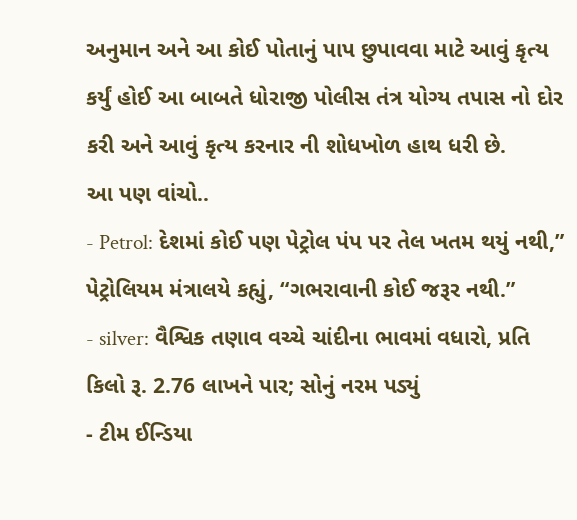અનુમાન અને આ કોઈ પોતાનું પાપ છુપાવવા માટે આવું કૃત્ય કર્યું હોઈ આ બાબતે ધોરાજી પોલીસ તંત્ર યોગ્ય તપાસ નો દોર કરી અને આવું કૃત્ય કરનાર ની શોધખોળ હાથ ધરી છે.
આ પણ વાંચો..
- Petrol: દેશમાં કોઈ પણ પેટ્રોલ પંપ પર તેલ ખતમ થયું નથી,” પેટ્રોલિયમ મંત્રાલયે કહ્યું, “ગભરાવાની કોઈ જરૂર નથી.”
- silver: વૈશ્વિક તણાવ વચ્ચે ચાંદીના ભાવમાં વધારો, પ્રતિ કિલો રૂ. 2.76 લાખને પાર; સોનું નરમ પડ્યું
- ટીમ ઈન્ડિયા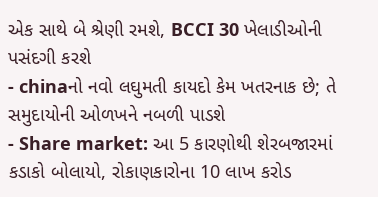એક સાથે બે શ્રેણી રમશે, BCCI 30 ખેલાડીઓની પસંદગી કરશે
- chinaનો નવો લઘુમતી કાયદો કેમ ખતરનાક છે; તે સમુદાયોની ઓળખને નબળી પાડશે
- Share market: આ 5 કારણોથી શેરબજારમાં કડાકો બોલાયો, રોકાણકારોના 10 લાખ કરોડ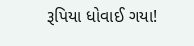રૂપિયા ધોવાઈ ગયા!